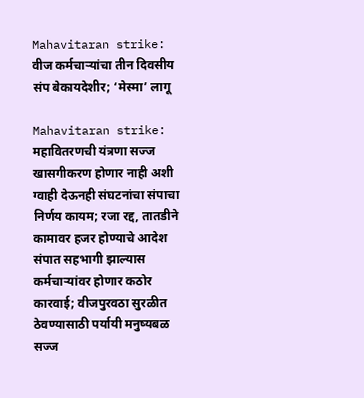Mahavitaran strike: वीज कर्मचाऱ्यांचा तीन दिवसीय संप बेकायदेशीर; ‘मेस्मा’ लागू

Mahavitaran strike: महावितरणची यंत्रणा सज्ज खासगीकरण होणार नाही अशी ग्वाही देऊनही संघटनांचा संपाचा निर्णय कायम; रजा रद्द, तातडीने कामावर हजर होण्याचे आदेश संपात सहभागी झाल्यास कर्मचाऱ्यांवर होणार कठोर कारवाई; वीजपुरवठा सुरळीत ठेवण्यासाठी पर्यायी मनुष्यबळ सज्ज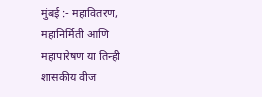मुंबई :- महावितरण, महानिर्मिती आणि महापारेषण या तिन्ही शासकीय वीज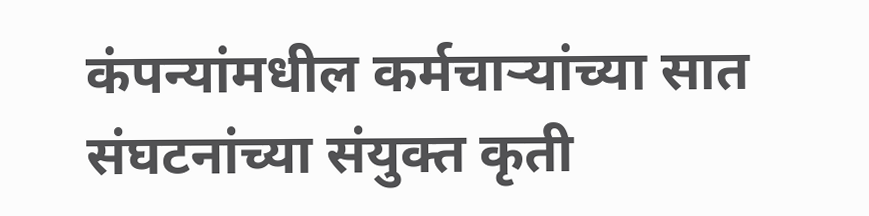कंपन्यांमधील कर्मचाऱ्यांच्या सात संघटनांच्या संयुक्त कृती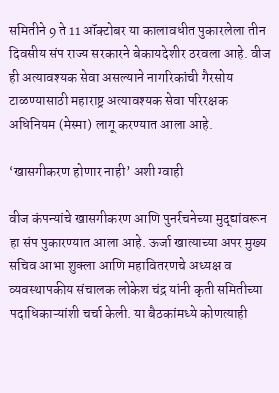समितीने 9 ते 11 ऑक्टोबर या कालावधीत पुकारलेला तीन दिवसीय संप राज्य सरकारने बेकायदेशीर ठरवला आहे. वीज ही अत्यावश्यक सेवा असल्याने नागरिकांची गैरसोय टाळण्यासाठी महाराष्ट्र अत्यावश्यक सेवा परिरक्षक अधिनियम (मेस्मा) लागू करण्यात आला आहे.

‘खासगीकरण होणार नाही’ अशी ग्वाही

वीज कंपन्यांचे खासगीकरण आणि पुनर्रचनेच्या मुद्द्यांवरून हा संप पुकारण्यात आला आहे. ऊर्जा खात्याच्या अपर मुख्य सचिव आभा शुक्ला आणि महावितरणचे अध्यक्ष व व्यवस्थापकीय संचालक लोकेश चंद्र यांनी कृती समितीच्या पदाधिकाऱ्यांशी चर्चा केली. या बैठकांमध्ये कोणत्याही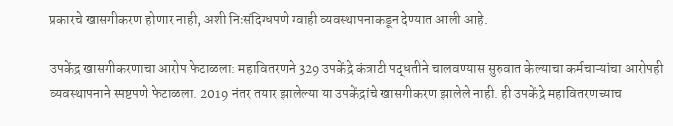प्रकारचे खासगीकरण होणार नाही, अशी निःसंदिग्धपणे ग्वाही व्यवस्थापनाकडून देण्यात आली आहे.

उपकेंद्र खासगीकरणाचा आरोप फेटाळला: महावितरणने 329 उपकेंद्रे कंत्राटी पद्धतीने चालवण्यास सुरुवात केल्याचा कर्मचाऱ्यांचा आरोपही व्यवस्थापनाने स्पष्टपणे फेटाळला. 2019 नंतर तयार झालेल्या या उपकेंद्रांचे खासगीकरण झालेले नाही. ही उपकेंद्रे महावितरणच्याच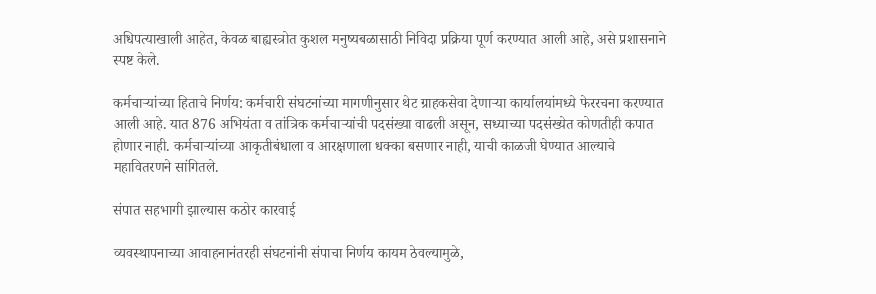अधिपत्याखाली आहेत, केवळ बाह्यस्त्रोत कुशल मनुष्यबळासाठी निविदा प्रक्रिया पूर्ण करण्यात आली आहे, असे प्रशासनाने स्पष्ट केले.

कर्मचाऱ्यांच्या हिताचे निर्णय: कर्मचारी संघटनांच्या मागणीनुसार थेट ग्राहकसेवा देणाऱ्या कार्यालयांमध्ये फेररचना करण्यात आली आहे. यात 876 अभियंता व तांत्रिक कर्मचाऱ्यांची पदसंख्या वाढली असून, सध्याच्या पदसंख्येत कोणतीही कपात होणार नाही. कर्मचाऱ्यांच्या आकृतीबंधाला व आरक्षणाला धक्का बसणार नाही, याची काळजी घेण्यात आल्याचे महावितरणने सांगितले.

संपात सहभागी झाल्यास कठोर कारवाई

व्यवस्थापनाच्या आवाहनानंतरही संघटनांनी संपाचा निर्णय कायम ठेवल्यामुळे,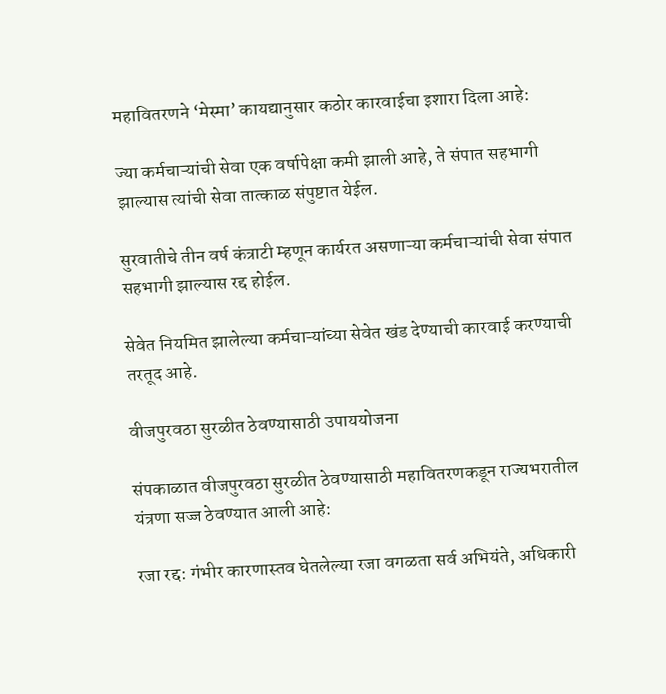महावितरणने ‘मेस्मा’ कायद्यानुसार कठोर कारवाईचा इशारा दिला आहे:

ज्या कर्मचाऱ्यांची सेवा एक वर्षापेक्षा कमी झाली आहे, ते संपात सहभागी झाल्यास त्यांची सेवा तात्काळ संपुष्टात येईल.

सुरवातीचे तीन वर्ष कंत्राटी म्हणून कार्यरत असणाऱ्या कर्मचाऱ्यांची सेवा संपात सहभागी झाल्यास रद्द होईल.

सेवेत नियमित झालेल्या कर्मचाऱ्यांच्या सेवेत खंड देण्याची कारवाई करण्याची तरतूद आहे.

वीजपुरवठा सुरळीत ठेवण्यासाठी उपाययोजना

संपकाळात वीजपुरवठा सुरळीत ठेवण्यासाठी महावितरणकडून राज्यभरातील यंत्रणा सज्ज ठेवण्यात आली आहे:

रजा रद्द: गंभीर कारणास्तव घेतलेल्या रजा वगळता सर्व अभियंते, अधिकारी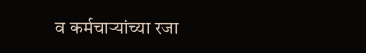व कर्मचाऱ्यांच्या रजा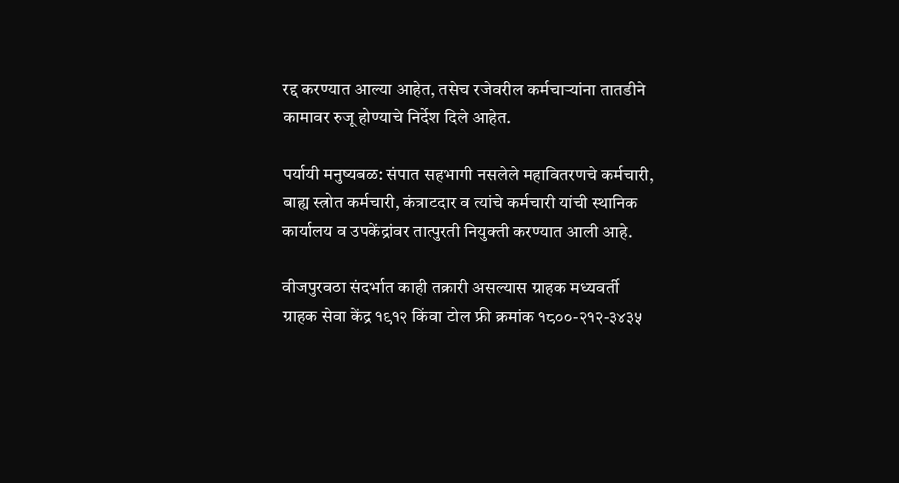रद्द करण्यात आल्या आहेत, तसेच रजेवरील कर्मचाऱ्यांना तातडीने कामावर रुजू होण्याचे निर्देश दिले आहेत.

पर्यायी मनुष्यबळ: संपात सहभागी नसलेले महावितरणचे कर्मचारी, बाह्य स्त्रोत कर्मचारी, कंत्राटदार व त्यांचे कर्मचारी यांची स्थानिक कार्यालय व उपकेंद्रांवर तात्पुरती नियुक्ती करण्यात आली आहे.

वीजपुरवठा संदर्भात काही तक्रारी असल्यास ग्राहक मध्यवर्ती ग्राहक सेवा केंद्र १९१२ किंवा टोल फ्री क्रमांक १८००-२१२-३४३५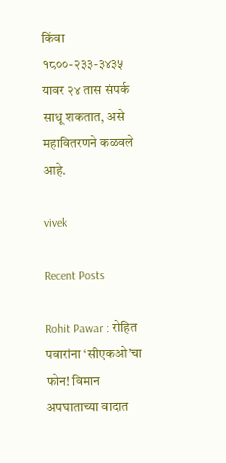किंवा १८००-२३३-३४३५ यावर २४ तास संपर्क साधू शकतात, असे महावितरणने कळवले आहे.

vivek

Recent Posts

Rohit Pawar : रोहित पवारांना ‘सीएकओ’चा फोन! विमान अपघाताच्या वादात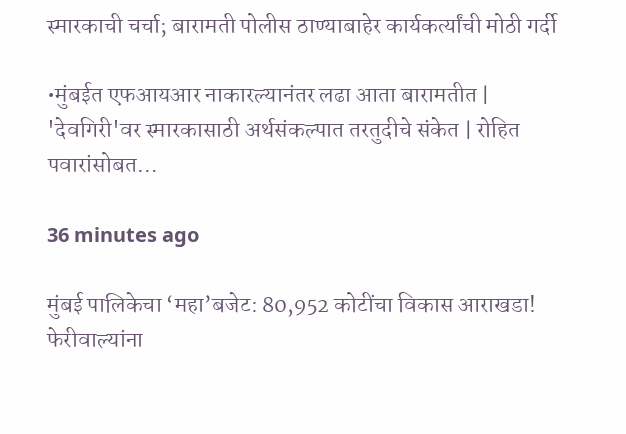स्मारकाची चर्चा; बारामती पोलीस ठाण्याबाहेर कार्यकर्त्यांची मोठी गर्दी

•मुंबईत एफआयआर नाकारल्यानंतर लढा आता बारामतीत | 'देवगिरी'वर स्मारकासाठी अर्थसंकल्पात तरतुदीचे संकेत | रोहित पवारांसोबत…

36 minutes ago

मुंबई पालिकेचा ‘महा’बजेट: 80,952 कोटींचा विकास आराखडा! फेरीवाल्यांना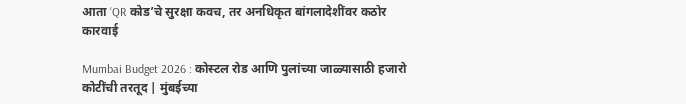आता ‘QR कोड’चे सुरक्षा कवच, तर अनधिकृत बांगलादेशींवर कठोर कारवाई

Mumbai Budget 2026 : कोस्टल रोड आणि पुलांच्या जाळ्यासाठी हजारो कोटींची तरतूद | मुंबईच्या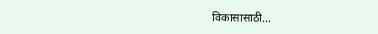विकासासाठी…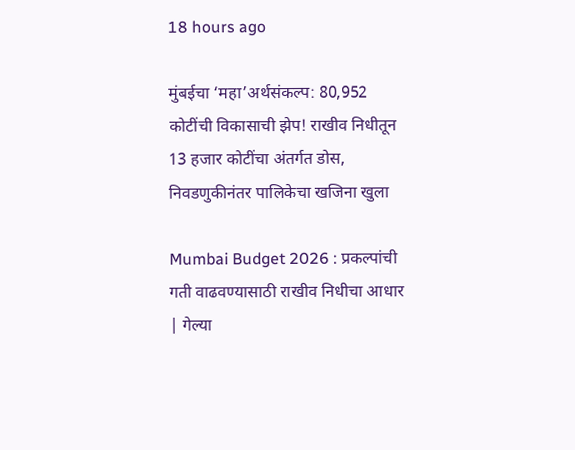18 hours ago

मुंबईचा ‘महा’अर्थसंकल्प: 80,952 कोटींची विकासाची झेप! राखीव निधीतून 13 हजार कोटींचा अंतर्गत डोस, निवडणुकीनंतर पालिकेचा खजिना खुला

Mumbai Budget 2026 : प्रकल्पांची गती वाढवण्यासाठी राखीव निधीचा आधार | गेल्या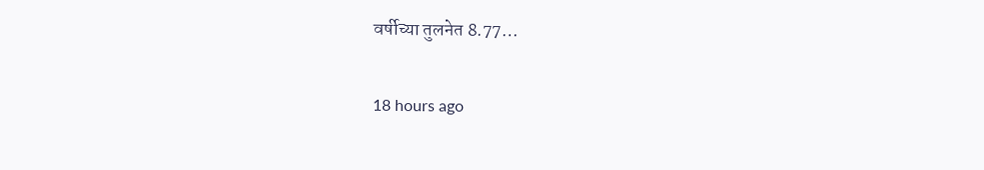वर्षीच्या तुलनेत 8.77…

18 hours ago